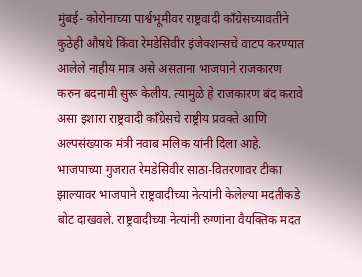मुंबई- कोरोनाच्या पार्श्वभूमीवर राष्ट्रवादी काँग्रेसच्यावतीने कुठेही औषधे किंवा रेमडेसिवीर इंजेक्शन्सचे वाटप करण्यात आलेले नाहीय मात्र असे असताना भाजपाने राजकारण करुन बदनामी सुरू केलीय. त्यामुळे हे राजकारण बंद करावे असा इशारा राष्ट्रवादी काँग्रेसचे राष्ट्रीय प्रवक्ते आणि अल्पसंख्याक मंत्री नवाब मलिक यांनी दिला आहे.
भाजपाच्या गुजरात रेमडेसिवीर साठा-वितरणावर टीका झाल्यावर भाजपाने राष्ट्रवादीच्या नेत्यांनी केलेल्या मदतीकडे बोट दाखवले. राष्ट्रवादीच्या नेत्यांनी रुग्णांना वैयक्तिक मदत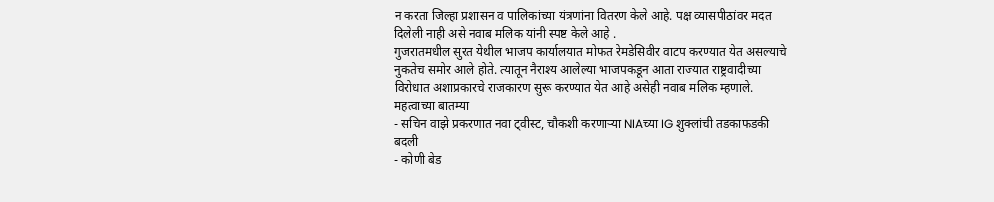न करता जिल्हा प्रशासन व पालिकांच्या यंत्रणांना वितरण केले आहे. पक्ष व्यासपीठांवर मदत दिलेली नाही असे नवाब मलिक यांनी स्पष्ट केले आहे .
गुजरातमधील सुरत येथील भाजप कार्यालयात मोफत रेमडेसिवीर वाटप करण्यात येत असल्याचे नुकतेच समोर आले होते. त्यातून नैराश्य आलेल्या भाजपकडून आता राज्यात राष्ट्रवादीच्या विरोधात अशाप्रकारचे राजकारण सुरू करण्यात येत आहे असेही नवाब मलिक म्हणाले.
महत्वाच्या बातम्या
- सचिन वाझे प्रकरणात नवा ट्वीस्ट, चौकशी करणाऱ्या NIAच्या IG शुक्लांची तडकाफडकी बदली
- कोणी बेड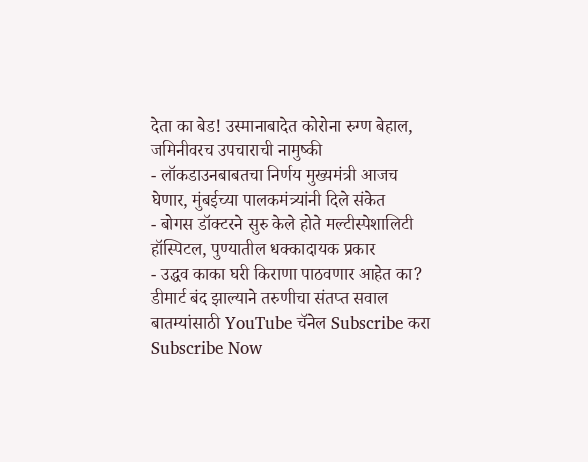देता का बेड! उस्मानाबादेत कोरोना रुग्ण बेहाल, जमिनीवरच उपचाराची नामुष्की
- लॉकडाउनबाबतचा निर्णय मुख्यमंत्री आजच घेणार, मुंबईच्या पालकमंत्र्यांनी दिले संकेत
- बोगस डॉक्टरने सुरु केले होते मल्टीस्पेशालिटी हॉस्पिटल, पुण्यातील धक्कादायक प्रकार
- उद्धव काका घरी किराणा पाठवणार आहेत का? डीमार्ट बंद झाल्याने तरुणीचा संतप्त सवाल
बातम्यांसाठी YouTube चॅनेल Subscribe करा
Subscribe Now